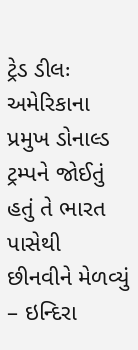ટ્રેડ ડીલઃ અમેરિકાના પ્રમુખ ડોનાલ્ડ ટ્રમ્પને જોઈતું હતું તે ભારત પાસેથી છીનવીને મેળવ્યું
– ઇન્દિરા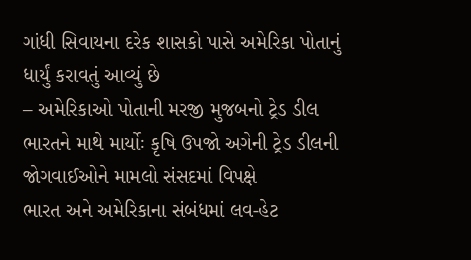ગાંધી સિવાયના દરેક શાસકો પાસે અમેરિકા પોતાનું ધાર્યું કરાવતું આવ્યું છે
– અમેરિકાઓ પોતાની મરજી મુજબનો ટ્રેડ ડીલ ભારતને માથે માર્યોઃ કૃષિ ઉપજો અગેની ટ્રેડ ડીલની જોગવાઈઓને મામલો સંસદમાં વિપક્ષે
ભારત અને અમેરિકાના સંબંધમાં લવ-હેટ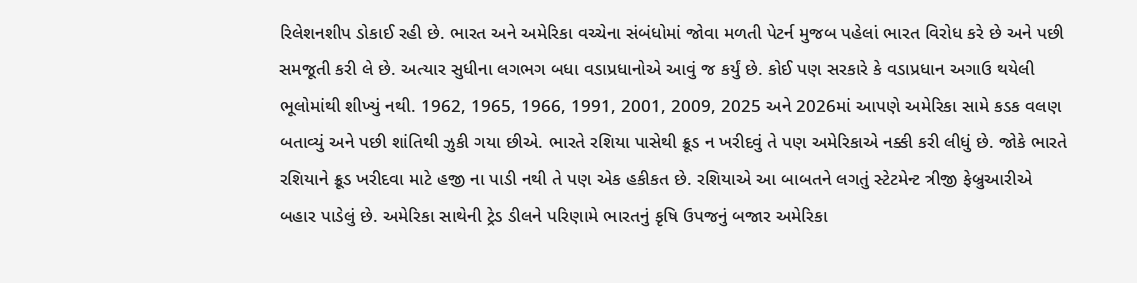રિલેશનશીપ ડોકાઈ રહી છે. ભારત અને અમેરિકા વચ્ચેના સંબંધોમાં જોવા મળતી પેટર્ન મુજબ પહેલાં ભારત વિરોધ કરે છે અને પછી સમજૂતી કરી લે છે. અત્યાર સુધીના લગભગ બધા વડાપ્રધાનોએ આવું જ કર્યું છે. કોઈ પણ સરકારે કે વડાપ્રધાન અગાઉ થયેલી ભૂલોમાંથી શીખ્યું નથી. 1962, 1965, 1966, 1991, 2001, 2009, 2025 અને 2026માં આપણે અમેરિકા સામે કડક વલણ બતાવ્યું અને પછી શાંતિથી ઝુકી ગયા છીએ. ભારતે રશિયા પાસેથી ક્રૂડ ન ખરીદવું તે પણ અમેરિકાએ નક્કી કરી લીધું છે. જોકે ભારતે રશિયાને ક્રૂડ ખરીદવા માટે હજી ના પાડી નથી તે પણ એક હકીકત છે. રશિયાએ આ બાબતને લગતું સ્ટેટમેન્ટ ત્રીજી ફેબ્રુઆરીએ બહાર પાડેલું છે. અમેરિકા સાથેની ટ્રેડ ડીલને પરિણામે ભારતનું કૃષિ ઉપજનું બજાર અમેરિકા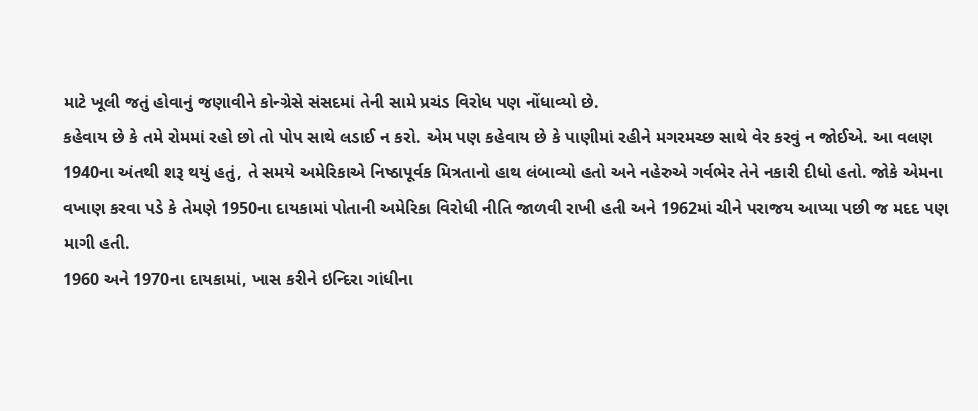માટે ખૂલી જતું હોવાનું જણાવીને કોન્ગ્રેસે સંસદમાં તેની સામે પ્રચંડ વિરોધ પણ નોંધાવ્યો છે.
કહેવાય છે કે તમે રોમમાં રહો છો તો પોપ સાથે લડાઈ ન કરો. એમ પણ કહેવાય છે કે પાણીમાં રહીને મગરમચ્છ સાથે વેર કરવું ન જોઈએ. આ વલણ 1940ના અંતથી શરૂ થયું હતું, તે સમયે અમેરિકાએ નિષ્ઠાપૂર્વક મિત્રતાનો હાથ લંબાવ્યો હતો અને નહેરુએ ગર્વભેર તેને નકારી દીધો હતો. જોકે એમના વખાણ કરવા પડે કે તેમણે 1950ના દાયકામાં પોતાની અમેરિકા વિરોધી નીતિ જાળવી રાખી હતી અને 1962માં ચીને પરાજય આપ્યા પછી જ મદદ પણ માગી હતી.
1960 અને 1970ના દાયકામાં, ખાસ કરીને ઇન્દિરા ગાંધીના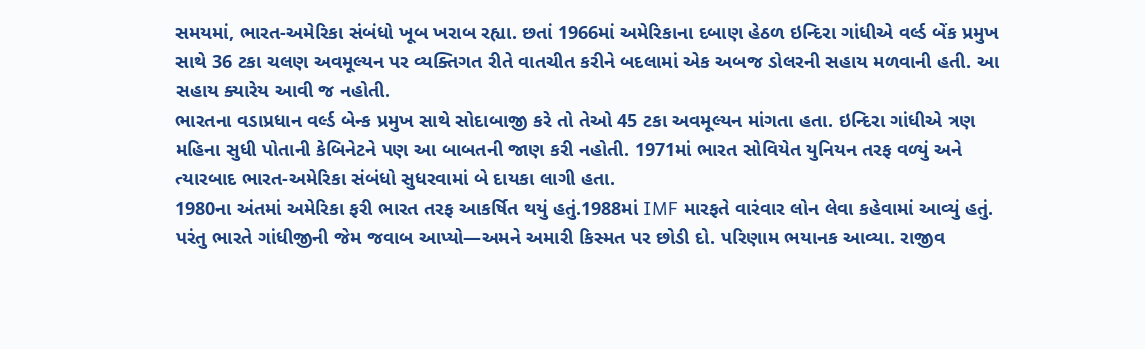સમયમાં, ભારત-અમેરિકા સંબંધો ખૂબ ખરાબ રહ્યા. છતાં 1966માં અમેરિકાના દબાણ હેઠળ ઇન્દિરા ગાંધીએ વર્લ્ડ બેંક પ્રમુખ સાથે 36 ટકા ચલણ અવમૂલ્યન પર વ્યક્તિગત રીતે વાતચીત કરીને બદલામાં એક અબજ ડોલરની સહાય મળવાની હતી. આ સહાય ક્યારેય આવી જ નહોતી.
ભારતના વડાપ્રધાન વર્લ્ડ બેન્ક પ્રમુખ સાથે સોદાબાજી કરે તો તેઓ 45 ટકા અવમૂલ્યન માંગતા હતા. ઇન્દિરા ગાંધીએ ત્રણ મહિના સુધી પોતાની કેબિનેટને પણ આ બાબતની જાણ કરી નહોતી. 1971માં ભારત સોવિયેત યુનિયન તરફ વળ્યું અને ત્યારબાદ ભારત-અમેરિકા સંબંધો સુધરવામાં બે દાયકા લાગી હતા.
1980ના અંતમાં અમેરિકા ફરી ભારત તરફ આકર્ષિત થયું હતું.1988માં IMF મારફતે વારંવાર લોન લેવા કહેવામાં આવ્યું હતું. પરંતુ ભારતે ગાંધીજીની જેમ જવાબ આપ્યો—અમને અમારી કિસ્મત પર છોડી દો. પરિણામ ભયાનક આવ્યા. રાજીવ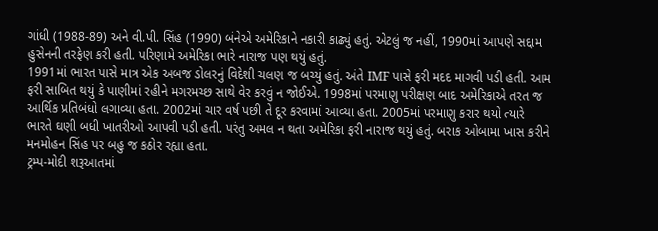ગાંધી (1988-89) અને વી.પી. સિંહ (1990) બંનેએ અમેરિકાને નકારી કાઢ્યું હતું. એટલું જ નહીં, 1990માં આપણે સદ્દામ હુસેનની તરફેણ કરી હતી. પરિણામે અમેરિકા ભારે નારાજ પણ થયું હતું.
1991માં ભારત પાસે માત્ર એક અબજ ડોલરનું વિદેશી ચલણ જ બચ્યું હતું. અંતે IMF પાસે ફરી મદદ માગવી પડી હતી. આમ ફરી સાબિત થયું કે પાણીમાં રહીને મગરમચ્છ સાથે વેર કરવું ન જોઈએ. 1998માં પરમાણુ પરીક્ષણ બાદ અમેરિકાએ તરત જ આર્થિક પ્રતિબંધો લગાવ્યા હતા. 2002માં ચાર વર્ષ પછી તે દૂર કરવામાં આવ્યા હતા. 2005માં પરમાણુ કરાર થયો ત્યારે ભારતે ઘણી બધી ખાતરીઓ આપવી પડી હતી. પરંતુ અમલ ન થતા અમેરિકા ફરી નારાજ થયું હતું. બરાક ઓબામા ખાસ કરીને મનમોહન સિંહ પર બહુ જ કઠોર રહ્યા હતા.
ટ્રમ્પ-મોદી શરૂઆતમાં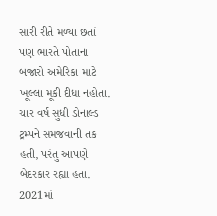સારી રીતે મળ્યા છતાં પણ ભારતે પોતાના બજારો અમેરિકા માટે ખૂલ્લા મૂકી દીધા નહોતા. ચાર વર્ષ સુધી ડોનાલ્ડ ટ્રમ્પને સમજવાની તક હતી, પરંતુ આપણે બેદરકાર રહ્યા હતા. 2021માં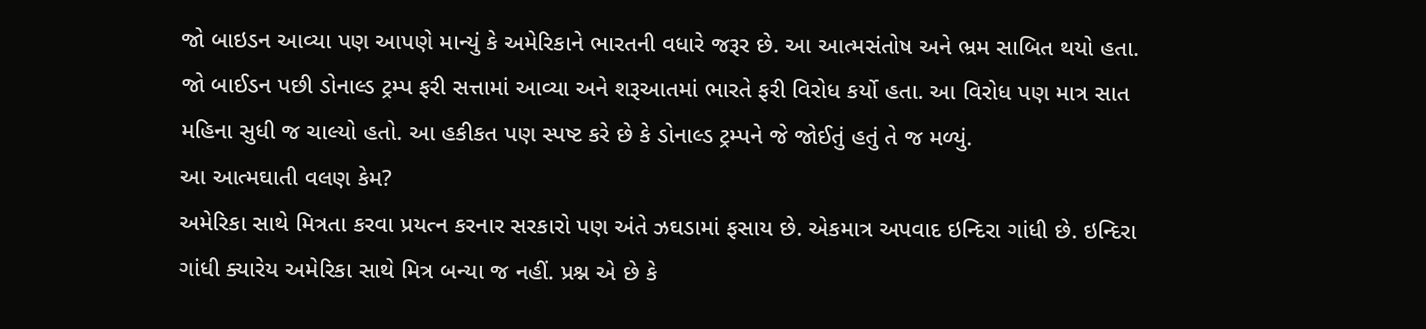જો બાઇડન આવ્યા પણ આપણે માન્યું કે અમેરિકાને ભારતની વધારે જરૂર છે. આ આત્મસંતોષ અને ભ્રમ સાબિત થયો હતા. જો બાઈડન પછી ડોનાલ્ડ ટ્રમ્પ ફરી સત્તામાં આવ્યા અને શરૂઆતમાં ભારતે ફરી વિરોધ કર્યો હતા. આ વિરોધ પણ માત્ર સાત મહિના સુધી જ ચાલ્યો હતો. આ હકીકત પણ સ્પષ્ટ કરે છે કે ડોનાલ્ડ ટ્રમ્પને જે જોઈતું હતું તે જ મળ્યું.
આ આત્મઘાતી વલણ કેમ?
અમેરિકા સાથે મિત્રતા કરવા પ્રયત્ન કરનાર સરકારો પણ અંતે ઝઘડામાં ફસાય છે. એકમાત્ર અપવાદ ઇન્દિરા ગાંધી છે. ઇન્દિરા ગાંધી ક્યારેય અમેરિકા સાથે મિત્ર બન્યા જ નહીં. પ્રશ્ન એ છે કે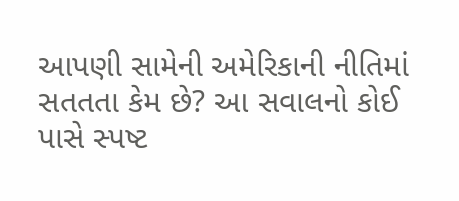આપણી સામેની અમેરિકાની નીતિમાં સતતતા કેમ છે? આ સવાલનો કોઈ પાસે સ્પષ્ટ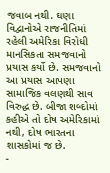જવાબ નથી. ઘણા વિદ્વાનોએ રાજનીતિમાં રહેલી અમેરિકા વિરોધી માનસિકતા સમજવાનો પ્રયાસ કર્યો છે. સમજવાનો આ પ્રયાસ આપણા સામાજિક વલણથી સાવ વિરુદ્ધ છે. બીજા શબ્દોમાં કહીએ તો દોષ અમેરિકામાં નથી, દોષ ભારતના શાસકોમાં જ છે.
-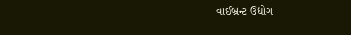વાઈબ્રન્ટ ઉદ્યોગ